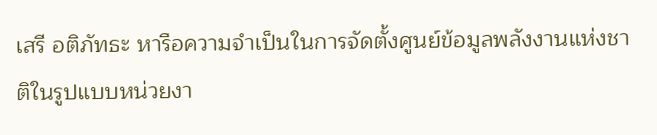เสรี อติภัทธะ หารือความจำเป็นในการจัดตั้งศูนย์ข้อมูลพลังงานแห่งชาติในรูปแบบหน่วยงา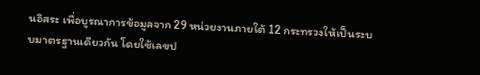นอิสระ เพื่อบูรณาการข้อมูลจาก 29 หน่วยงานภายใต้ 12 กระทรวงให้เป็นระบบมาตรฐานเดียวกัน โดยใช้เลขป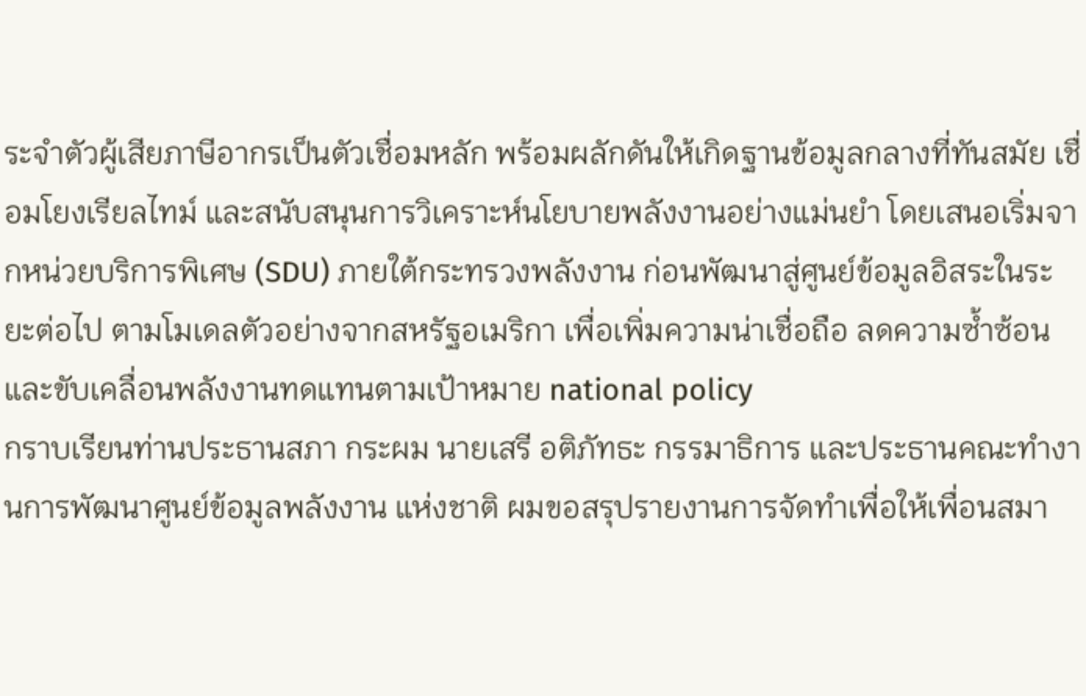ระจำตัวผู้เสียภาษีอากรเป็นตัวเชื่อมหลัก พร้อมผลักดันให้เกิดฐานข้อมูลกลางที่ทันสมัย เชื่อมโยงเรียลไทม์ และสนับสนุนการวิเคราะห์นโยบายพลังงานอย่างแม่นยำ โดยเสนอเริ่มจากหน่วยบริการพิเศษ (SDU) ภายใต้กระทรวงพลังงาน ก่อนพัฒนาสู่ศูนย์ข้อมูลอิสระในระยะต่อไป ตามโมเดลตัวอย่างจากสหรัฐอเมริกา เพื่อเพิ่มความน่าเชื่อถือ ลดความซ้ำซ้อน และขับเคลื่อนพลังงานทดแทนตามเป้าหมาย national policy
กราบเรียนท่านประธานสภา กระผม นายเสรี อติภัทธะ กรรมาธิการ และประธานคณะทำงานการพัฒนาศูนย์ข้อมูลพลังงาน แห่งชาติ ผมขอสรุปรายงานการจัดทำเพื่อให้เพื่อนสมา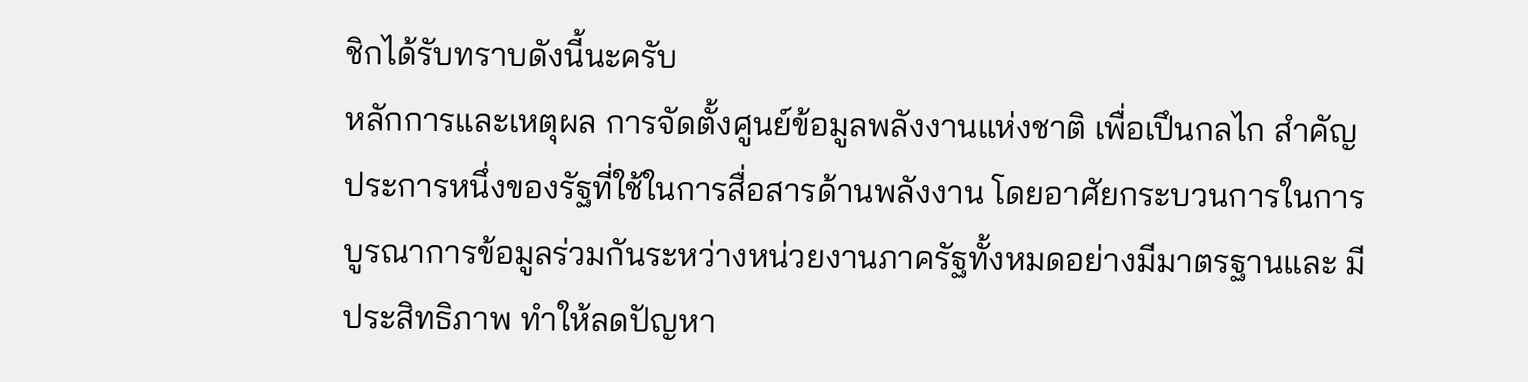ชิกได้รับทราบดังนี้นะครับ
หลักการและเหตุผล การจัดตั้งศูนย์ข้อมูลพลังงานแห่งชาติ เพื่อเปึนกลไก สำคัญประการหนึ่งของรัฐที่ใช้ในการสื่อสารด้านพลังงาน โดยอาศัยกระบวนการในการ บูรณาการข้อมูลร่วมกันระหว่างหน่วยงานภาครัฐทั้งหมดอย่างมีมาตรฐานและ มีประสิทธิภาพ ทําให้ลดปัญหา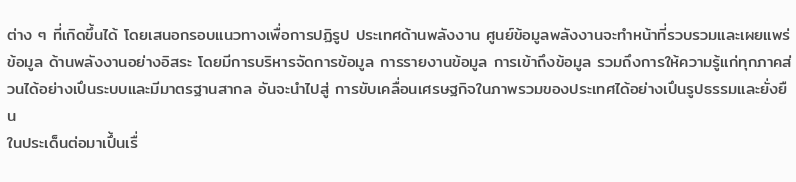ต่าง ๆ ที่เกิดขึ้นได้ โดยเสนอกรอบแนวทางเพื่อการปฏิรูป ประเทศด้านพลังงาน ศูนย์ข้อมูลพลังงานจะทำหน้าที่รวบรวมและเผยแพร่ข้อมูล ด้านพลังงานอย่างอิสระ โดยมีการบริหารจัดการข้อมูล การรายงานข้อมูล การเข้าถึงข้อมูล รวมถึงการให้ความรู้แก่ทุกภาคส่วนได้อย่างเปึนระบบและมีมาตรฐานสากล อันจะนำไปสู่ การขับเคลื่อนเศรษฐกิจในภาพรวมของประเทศได้อย่างเปึนรูปธรรมและยั่งยืน
ในประเด็นต่อมาเปึ้นเรื่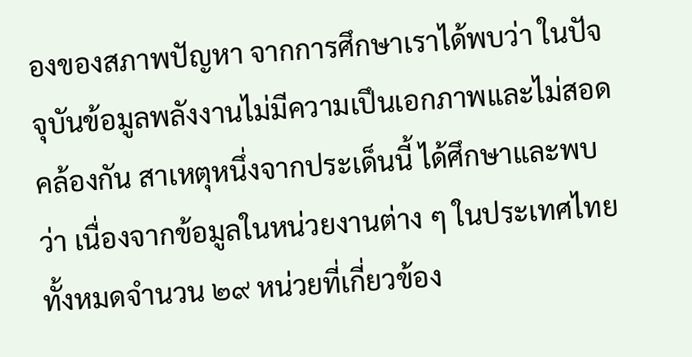องของสภาพปัญหา จากการศึกษาเราได้พบว่า ในปัจจุบันข้อมูลพลังงานไม่มีความเปึนเอกภาพและไม่สอดคล้องกัน สาเหตุหนึ่งจากประเด็นนี้ ได้ศึกษาและพบว่า เนื่องจากข้อมูลในหน่วยงานต่าง ๆ ในประเทศไทยทั้งหมดจำนวน ๒๙ หน่วยที่เกี่ยวข้อง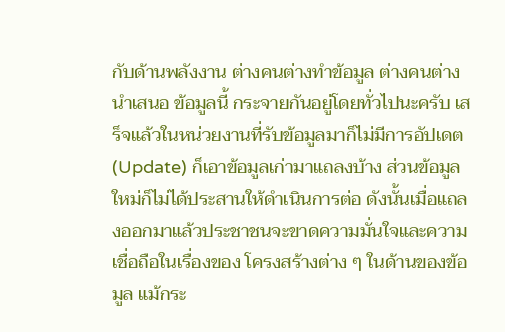กับด้านพลังงาน ต่างคนต่างทำข้อมูล ต่างคนต่างนำเสนอ ข้อมูลนี้ กระจายกันอยู่โดยทั่วไปนะครับ เสร็จแล้วในหน่วยงานที่รับข้อมูลมาก็ไม่มีการอัปเดต (Update) ก็เอาข้อมูลเก่ามาแถลงบ้าง ส่วนข้อมูลใหม่ก็ไม่ได้ประสานให้ดำเนินการต่อ ดังนั้นเมื่อแถลงออกมาแล้วประชาชนจะขาดความมั่นใจและความเชื่อถือในเรื่องของ โครงสร้างต่าง ๆ ในด้านของข้อมูล แม้กระ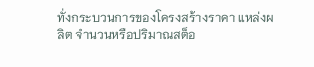ทั่งกระบวนการของโครงสร้างราคา แหล่งผลิต จำนวนหรือปริมาณสต็อ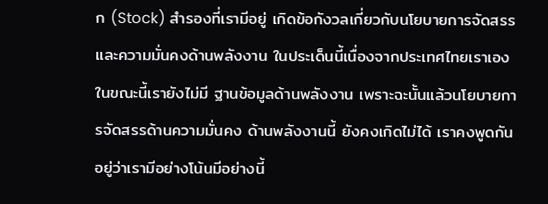ก (Stock) สำรองที่เรามีอยู่ เกิดข้อกังวลเกี่ยวกับนโยบายการจัดสรร และความมั่นคงด้านพลังงาน ในประเด็นนี้เนื่องจากประเทศไทยเราเองในขณะนี้เรายังไม่มี ฐานข้อมูลด้านพลังงาน เพราะฉะนั้นแล้วนโยบายการจัดสรรด้านความมั่นคง ด้านพลังงานนี้ ยังคงเกิดไม่ได้ เราคงพูดกันอยู่ว่าเรามีอย่างโน้นมีอย่างนี้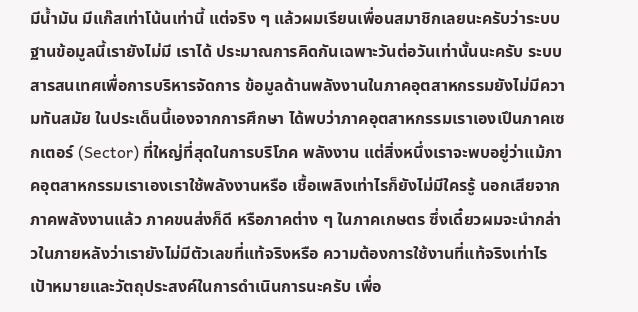มีน้ำมัน มีแก๊สเท่าโน้นเท่านี้ แต่จริง ๆ แล้วผมเรียนเพื่อนสมาชิกเลยนะครับว่าระบบฐานข้อมูลนี้เรายังไม่มี เราได้ ประมาณการคิดกันเฉพาะวันต่อวันเท่านั้นนะครับ ระบบสารสนเทศเพื่อการบริหารจัดการ ข้อมูลด้านพลังงานในภาคอุตสาหกรรมยังไม่มีความทันสมัย ในประเด็นนี้เองจากการศึกษา ได้พบว่าภาคอุตสาหกรรมเราเองเปึนภาคเซกเตอร์ (Sector) ที่ใหญ่ที่สุดในการบริโภค พลังงาน แต่สิ่งหนึ่งเราจะพบอยู่ว่าแม้ภาคอุตสาหกรรมเราเองเราใช้พลังงานหรือ เชื้อเพลิงเท่าไรก็ยังไม่มีใครรู้ นอกเสียจากภาคพลังงานแล้ว ภาคขนส่งก็ดี หรือภาคต่าง ๆ ในภาคเกษตร ซึ่งเดี๋ยวผมจะนำกล่าวในภายหลังว่าเรายังไม่มีตัวเลขที่แท้จริงหรือ ความต้องการใช้งานที่แท้จริงเท่าไร
เปัาหมายและวัตถุประสงค์ในการดำเนินการนะครับ เพื่อ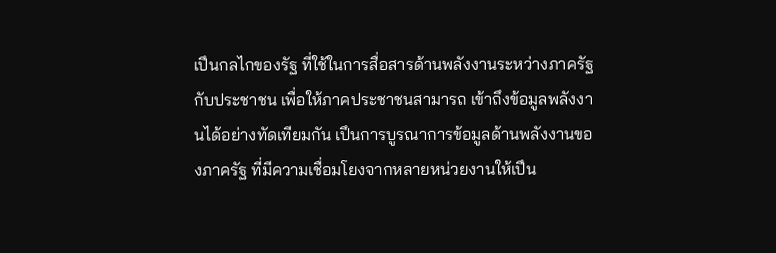เปึนกลไกของรัฐ ที่ใช้ในการสื่อสารด้านพลังงานระหว่างภาครัฐกับประชาชน เพื่อให้ภาคประชาชนสามารถ เข้าถึงข้อมูลพลังงานได้อย่างทัดเทียมกัน เปึนการบูรณาการข้อมูลด้านพลังงานของภาครัฐ ที่มีความเชื่อมโยงจากหลายหน่วยงานให้เปึน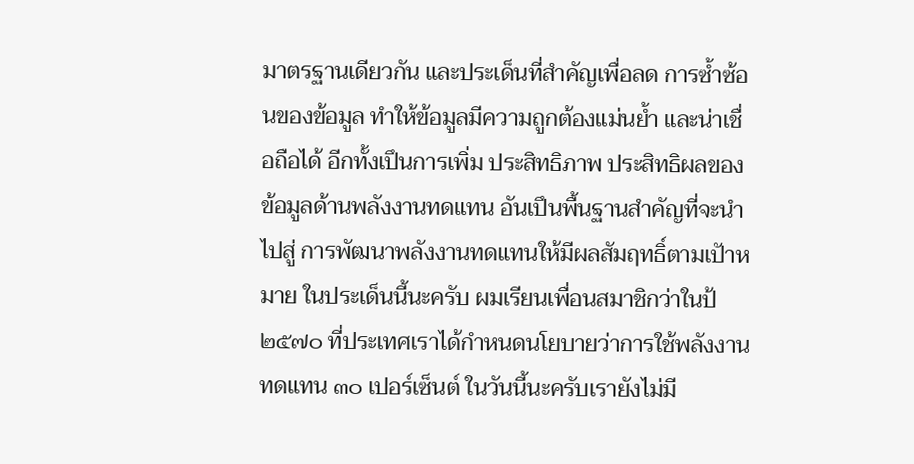มาตรฐานเดียวกัน และประเด็นที่สำคัญเพื่อลด การซ้ำซ้อนของข้อมูล ทำให้ข้อมูลมีความถูกต้องแม่นย้ำ และน่าเชื่อถือได้ อีกทั้งเปึนการเพิ่ม ประสิทธิภาพ ประสิทธิผลของข้อมูลด้านพลังงานทดแทน อันเปึนพื้นฐานสำคัญที่จะนำไปสู่ การพัฒนาพลังงานทดแทนให้มีผลสัมฤทธิ์ตามเปัาหมาย ในประเด็นนี้นะครับ ผมเรียนเพื่อนสมาชิกว่าในป้ ๒๕๗๐ ที่ประเทศเราได้กำหนดนโยบายว่าการใช้พลังงาน ทดแทน ๓๐ เปอร์เซ็นต์ ในวันนี้นะครับเรายังไม่มี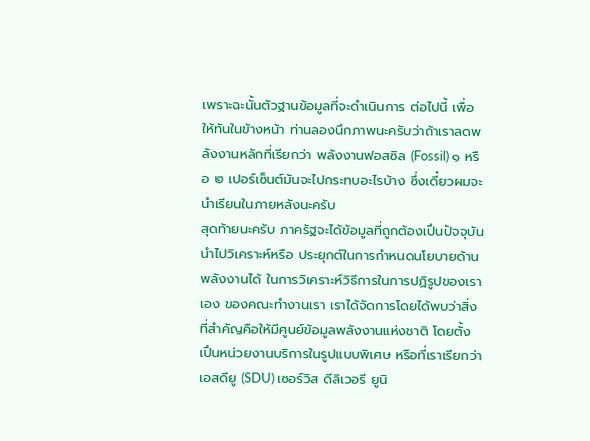เพราะฉะนั้นตัวฐานข้อมูลที่จะดําเนินการ ต่อไปนี้ เพื่อให้ทันในข้างหน้า ท่านลองนึกภาพนะครับว่าถ้าเราลดพลังงานหลักที่เรียกว่า พลังงานฟอสซิล (Fossil) ๑ หรือ ๒ เปอร์เซ็นต์มันจะไปกระทบอะไรบ้าง ซึ่งเดี๋ยวผมจะ นําเรียนในภายหลังนะครับ
สุดท้ายนะครับ ภาครัฐจะได้ข้อมูลที่ถูกต้องเปึนปัจจุบัน นําไปวิเคราะห์หรือ ประยุกต์ในการกําหนดนโยบายด้านพลังงานได้ ในการวิเคราะห์วิธีการในการปฏิรูปของเราเอง ของคณะทำงานเรา เราได้จัดการโดยได้พบว่าสิ่งที่สำคัญคือให้มีศูนย์ข้อมูลพลังงานแห่งชาติ โดยตั้งเปึนหน่วยงานบริการในรูปแบบพิเศษ หรือที่เราเรียกว่า เอสดียู (SDU) เซอร์วิส ดีลิเวอรี ยูนิ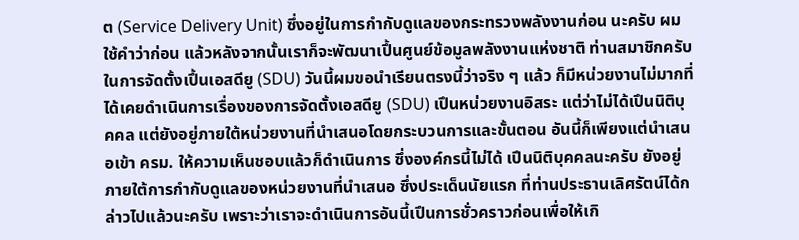ต (Service Delivery Unit) ซึ่งอยู่ในการกำกับดูแลของกระทรวงพลังงานก่อน นะครับ ผมใช้คำว่าก่อน แล้วหลังจากนั้นเราก็จะพัฒนาเปึ้นศูนย์ข้อมูลพลังงานแห่งชาติ ท่านสมาชิกครับ ในการจัดตั้งเปึ้นเอสดียู (SDU) วันนี้ผมขอนำเรียนตรงนี้ว่าจริง ๆ แล้ว ก็มีหน่วยงานไม่มากที่ได้เคยดำเนินการเรื่องของการจัดตั้งเอสดียู (SDU) เปึนหน่วยงานอิสระ แต่ว่าไม่ได้เปึนนิติบุคคล แต่ยังอยู่ภายใต้หน่วยงานที่นำเสนอโดยกระบวนการและขั้นตอน อันนี้ก็เพียงแต่นำเสนอเข้า ครม. ให้ความเห็นชอบแล้วก็ดำเนินการ ซึ่งองค์กรนี้ไม่ได้ เปึนนิติบุคคลนะครับ ยังอยู่ภายใต้การกำกับดูแลของหน่วยงานที่นำเสนอ ซึ่งประเด็นนัยแรก ที่ท่านประธานเลิศรัตน์ได้กล่าวไปแล้วนะครับ เพราะว่าเราจะดำเนินการอันนี้เปึนการชั่วคราวก่อนเพื่อให้เกิ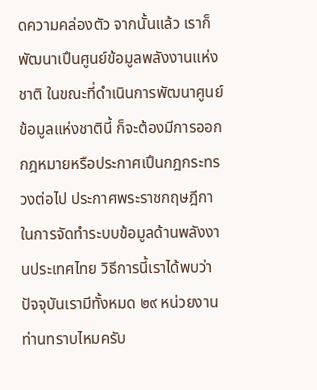ดความคล่องตัว จากนั้นแล้ว เราก็พัฒนาเปึนศูนย์ข้อมูลพลังงานแห่งชาติ ในขณะที่ดำเนินการพัฒนาศูนย์ข้อมูลแห่งชาตินี้ ก็จะต้องมีการออกกฎหมายหรือประกาศเปึนกฎกระทรวงต่อไป ประกาศพระราชกฤษฎีกา ในการจัดทำระบบข้อมูลด้านพลังงานประเทศไทย วิธีการนี้เราได้พบว่าปัจจุบันเรามีทั้งหมด ๒๙ หน่วยงาน ท่านทราบไหมครับ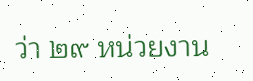ว่า ๒๙ หน่วยงาน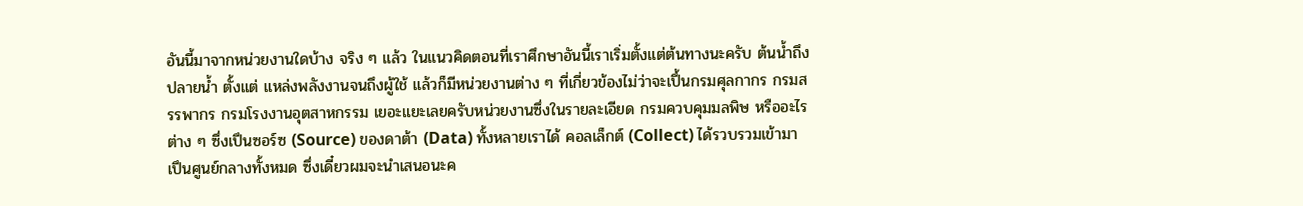อันนี้มาจากหน่วยงานใดบ้าง จริง ๆ แล้ว ในแนวคิดตอนที่เราศึกษาอันนี้เราเริ่มตั้งแต่ต้นทางนะครับ ต้นน้ำถึงปลายน้ำ ตั้งแต่ แหล่งพลังงานจนถึงผู้ใช้ แล้วก็มีหน่วยงานต่าง ๆ ที่เกี่ยวข้องไม่ว่าจะเปึ้นกรมศุลกากร กรมสรรพากร กรมโรงงานอุตสาหกรรม เยอะแยะเลยครับหน่วยงานซึ่งในรายละเอียด กรมควบคุมมลพิษ หรืออะไรต่าง ๆ ซึ่งเปึนซอร์ซ (Source) ของดาต้า (Data) ทั้งหลายเราได้ คอลเล็กต์ (Collect) ได้รวบรวมเข้ามาเปึนศูนย์กลางทั้งหมด ซึ่งเดี๋ยวผมจะนำเสนอนะค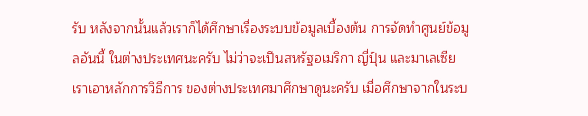รับ หลังจากนั้นแล้วเราก็ได้ศึกษาเรื่องระบบข้อมูลเบื้องต้น การจัดทำศูนย์ข้อมูลอันนี้ ในต่างประเทศนะครับ ไม่ว่าจะเปึนสหรัฐอเมริกา ญี่ปุ์น และมาเลเซีย เราเอาหลักการวิธีการ ของต่างประเทศมาศึกษาดูนะครับ เมื่อศึกษาจากในระบ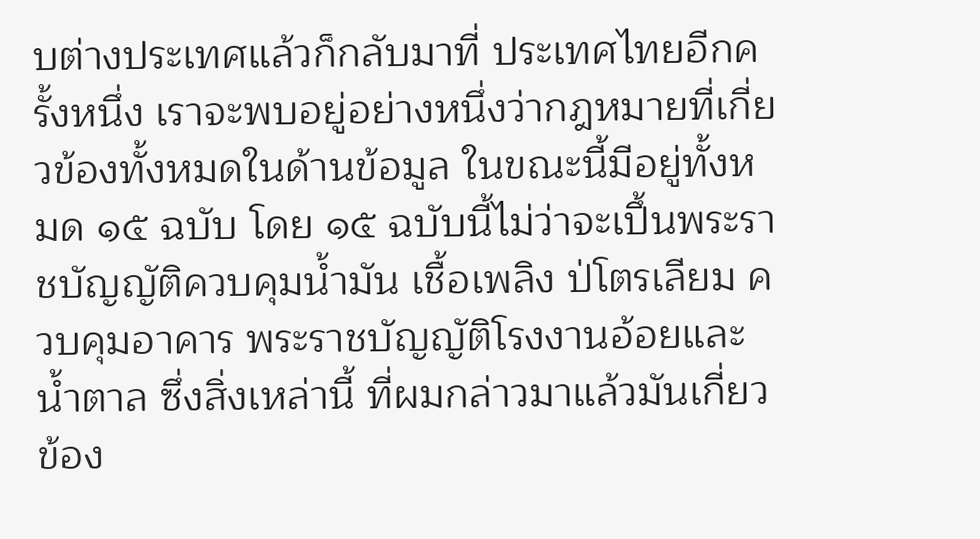บต่างประเทศแล้วก็กลับมาที่ ประเทศไทยอีกครั้งหนึ่ง เราจะพบอยู่อย่างหนึ่งว่ากฎหมายที่เกี่ยวข้องทั้งหมดในด้านข้อมูล ในขณะนี้มีอยู่ทั้งหมด ๑๕ ฉบับ โดย ๑๕ ฉบับนี้ไม่ว่าจะเปึ้นพระราชบัญญัติควบคุมน้ำมัน เชื้อเพลิง ป่โตรเลียม ควบคุมอาคาร พระราชบัญญัติโรงงานอ้อยและน้ำตาล ซึ่งสิ่งเหล่านี้ ที่ผมกล่าวมาแล้วมันเกี่ยวข้อง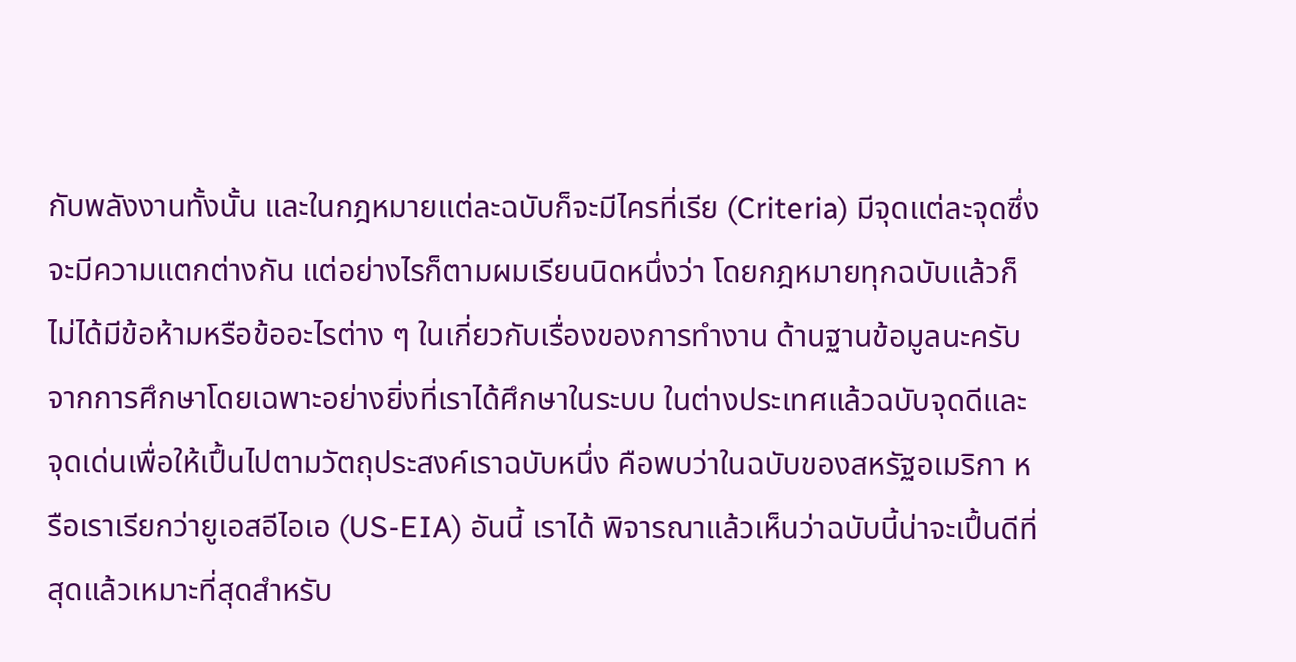กับพลังงานทั้งนั้น และในกฎหมายแต่ละฉบับก็จะมีไครที่เรีย (Criteria) มีจุดแต่ละจุดซึ่งจะมีความแตกต่างกัน แต่อย่างไรก็ตามผมเรียนนิดหนึ่งว่า โดยกฎหมายทุกฉบับแล้วก็ไม่ได้มีข้อห้ามหรือข้ออะไรต่าง ๆ ในเกี่ยวกับเรื่องของการทำงาน ด้านฐานข้อมูลนะครับ จากการศึกษาโดยเฉพาะอย่างยิ่งที่เราได้ศึกษาในระบบ ในต่างประเทศแล้วฉบับจุดดีและจุดเด่นเพื่อให้เปึ้นไปตามวัตถุประสงค์เราฉบับหนึ่ง คือพบว่าในฉบับของสหรัฐอเมริกา หรือเราเรียกว่ายูเอสอีไอเอ (US-EIA) อันนี้ เราได้ พิจารณาแล้วเห็นว่าฉบับนี้น่าจะเปึ้นดีที่สุดแล้วเหมาะที่สุดสําหรับ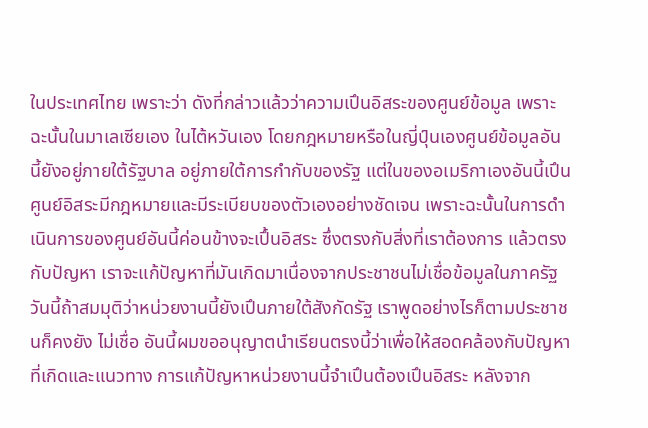ในประเทศไทย เพราะว่า ดังที่กล่าวแล้วว่าความเปึนอิสระของศูนย์ข้อมูล เพราะฉะนั้นในมาเลเซียเอง ในไต้หวันเอง โดยกฎหมายหรือในญี่ปุ์นเองศูนย์ข้อมูลอันนี้ยังอยู่ภายใต้รัฐบาล อยู่ภายใต้การกํากับของรัฐ แต่ในของอเมริกาเองอันนี้เปึนศูนย์อิสระมีกฎหมายและมีระเบียบของตัวเองอย่างชัดเจน เพราะฉะนั้นในการดําเนินการของศูนย์อันนี้ค่อนข้างจะเปึ้นอิสระ ซึ่งตรงกับสิ่งที่เราต้องการ แล้วตรงกับปัญหา เราจะแก้ปัญหาที่มันเกิดมาเนื่องจากประชาชนไม่เชื่อข้อมูลในภาครัฐ วันนี้ถ้าสมมุติว่าหน่วยงานนี้ยังเปึนภายใต้สังกัดรัฐ เราพูดอย่างไรก็ตามประชาชนก็คงยัง ไม่เชื่อ อันนี้ผมขออนุญาตนำเรียนตรงนี้ว่าเพื่อให้สอดคล้องกับปัญหาที่เกิดและแนวทาง การแก้ปัญหาหน่วยงานนี้จำเปึนต้องเปึนอิสระ หลังจาก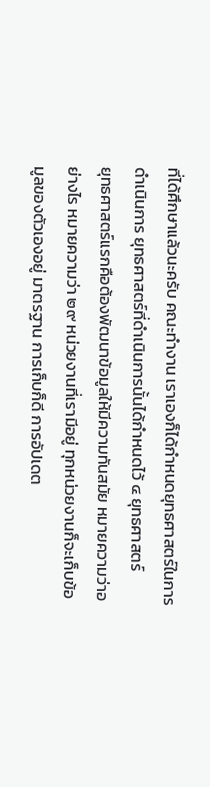ที่ได้ศึกษาแล้วนะครับ คณะทำงาน เราเองก็ได้กําหนดยุทธศาสตร์ในการดําเนินการ ยุทธศาสตร์ที่ดําเนินการนั้นได้กําหนดไว้ ๔ ยุทธศาสตร์
ยุทธศาสตร์แรกคือต้องพัฒนาข้อมูลให้มีความทันสมัย หมายความว่าอย่างไร หมายความว่า ๒๙ หน่วยงานที่เรามีอยู่ ทุกหน่วยงานก็จะเก็บข้อมูลของตัวเองอยู่ มาตรฐาน การเก็บก็ดี การอัปเดต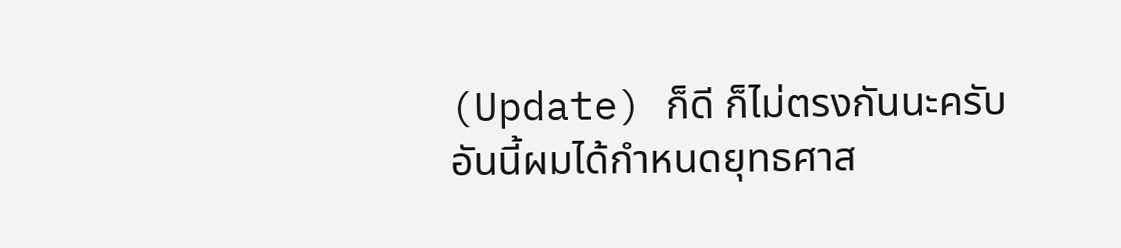(Update) ก็ดี ก็ไม่ตรงกันนะครับ อันนี้ผมได้กําหนดยุทธศาส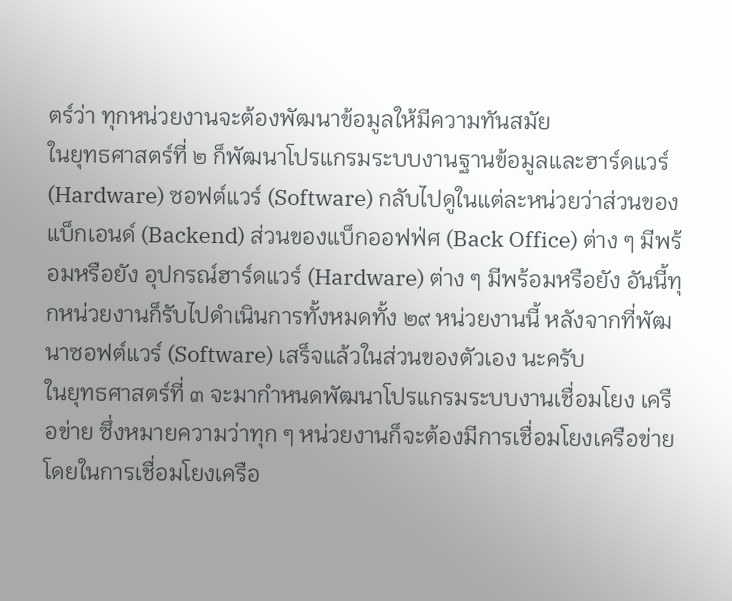ตร์ว่า ทุกหน่วยงานจะต้องพัฒนาข้อมูลให้มีความทันสมัย
ในยุทธศาสตร์ที่ ๒ ก็พัฒนาโปรแกรมระบบงานฐานข้อมูลและฮาร์ดแวร์ (Hardware) ซอฟต์แวร์ (Software) กลับไปดูในแต่ละหน่วยว่าส่วนของแบ็กเอนด์ (Backend) ส่วนของแบ็กออฟฟ่ศ (Back Office) ต่าง ๆ มีพร้อมหรือยัง อุปกรณ์ฮาร์ดแวร์ (Hardware) ต่าง ๆ มีพร้อมหรือยัง อันนี้ทุกหน่วยงานก็รับไปดำเนินการทั้งหมดทั้ง ๒๙ หน่วยงานนี้ หลังจากที่พัฒนาซอฟต์แวร์ (Software) เสร็จแล้วในส่วนของตัวเอง นะครับ
ในยุทธศาสตร์ที่ ๓ จะมากำหนดพัฒนาโปรแกรมระบบงานเชื่อมโยง เครือข่าย ซึ่งหมายความว่าทุก ๆ หน่วยงานก็จะต้องมีการเชื่อมโยงเครือข่าย โดยในการเชื่อมโยงเครือ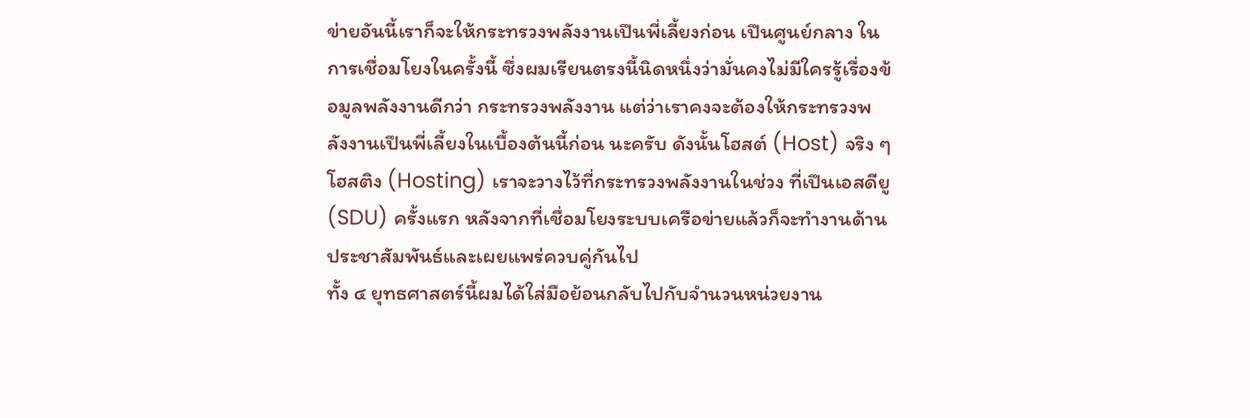ข่ายอันนี้เราก็จะให้กระทรวงพลังงานเปึนพี่เลี้ยงก่อน เปึนศูนย์กลาง ในการเชื่อมโยงในครั้งนี้ ซึ่งผมเรียนตรงนี้นิดหนึ่งว่ามั่นคงไม่มีใครรู้เรื่องข้อมูลพลังงานดีกว่า กระทรวงพลังงาน แต่ว่าเราคงจะต้องให้กระทรวงพลังงานเปึนพี่เลี้ยงในเบื้องต้นนี้ก่อน นะครับ ดังนั้นโฮสต์ (Host) จริง ๆ โฮสติง (Hosting) เราจะวางไว้ที่กระทรวงพลังงานในช่วง ที่เปึนเอสดียู (SDU) ครั้งแรก หลังจากที่เชื่อมโยงระบบเครือข่ายแล้วก็จะทำงานด้าน ประชาสัมพันธ์และเผยแพร่ควบคู่กันไป
ทั้ง ๔ ยุทธศาสตร์นี้ผมได้ใส่มือย้อนกลับไปกับจำนวนหน่วยงาน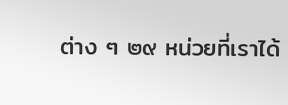ต่าง ๆ ๒๙ หน่วยที่เราได้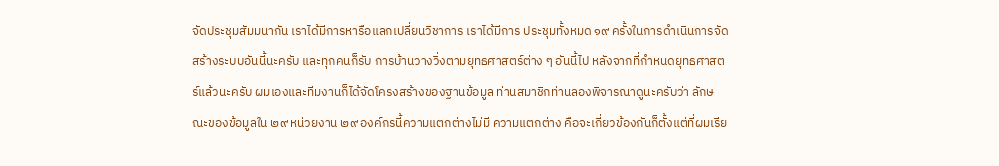จัดประชุมสัมมนากัน เราได้มีการหารือแลกเปลี่ยนวิชาการ เราได้มีการ ประชุมทั้งหมด ๑๙ ครั้งในการดําเนินการจัดสร้างระบบอันนี้นะครับ และทุกคนก็รับ การบ้านวางวิ่งตามยุทธศาสตร์ต่าง ๆ อันนี้ไป หลังจากที่กําหนดยุทธศาสตร์แล้วนะครับ ผมเองและทีมงานก็ได้จัดโครงสร้างของฐานข้อมูล ท่านสมาชิกท่านลองพิจารณาดูนะครับว่า ลักษณะของข้อมูลใน ๒๙ หน่วยงาน ๒๙ องค์กรนี้ความแตกต่างไม่มี ความแตกต่าง คือจะเกี่ยวข้องกันก็ตั้งแต่ที่ผมเรีย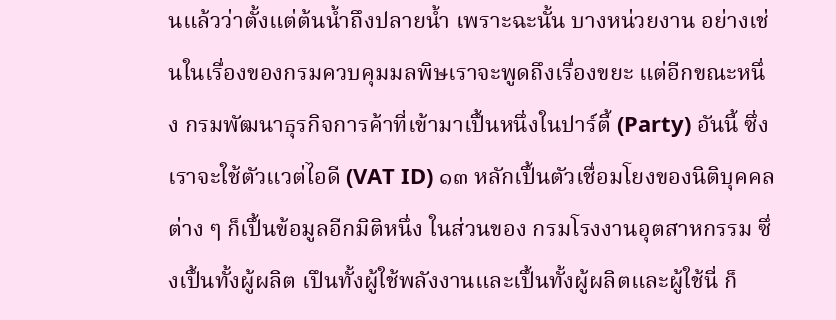นแล้วว่าตั้งแต่ต้นน้ำถึงปลายน้ำ เพราะฉะนั้น บางหน่วยงาน อย่างเช่นในเรื่องของกรมควบคุมมลพิษเราจะพูดถึงเรื่องขยะ แต่อีกขณะหนึ่ง กรมพัฒนาธุรกิจการค้าที่เข้ามาเปึ้นหนึ่งในปาร์ตี้ (Party) อันนี้ ซึ่งเราจะใช้ตัวแวต่ไอดี (VAT ID) ๑๓ หลักเปึ้นตัวเชื่อมโยงของนิติบุคคลต่าง ๆ ก็เปึ้นข้อมูลอีกมิติหนึ่ง ในส่วนของ กรมโรงงานอุตสาหกรรม ซึ่งเปึ้นทั้งผู้ผลิต เปึนทั้งผู้ใช้พลังงานและเปึ้นทั้งผู้ผลิตและผู้ใช้นี่ ก็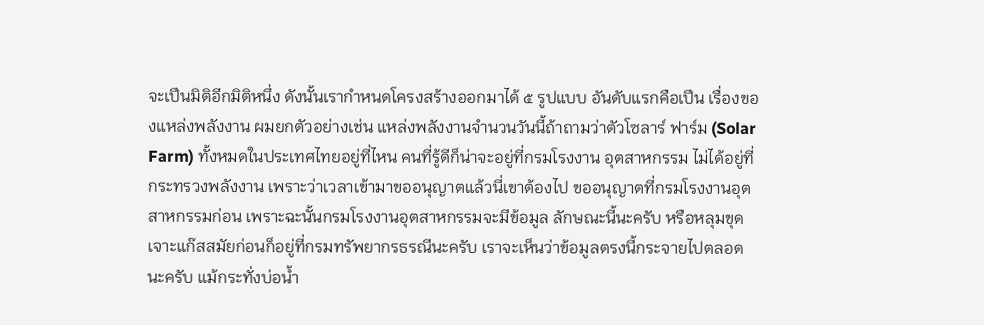จะเปึนมิติอีกมิติหนึ่ง ดังนั้นเรากำหนดโครงสร้างออกมาได้ ๕ รูปแบบ อันดับแรกคือเปึน เรื่องของแหล่งพลังงาน ผมยกตัวอย่างเช่น แหล่งพลังงานจำนวนวันนี้ถ้าถามว่าตัวโซลาร์ ฟาร์ม (Solar Farm) ทั้งหมดในประเทศไทยอยู่ที่ไหน คนที่รู้ดีก็น่าจะอยู่ที่กรมโรงงาน อุตสาหกรรม ไม่ได้อยู่ที่กระทรวงพลังงาน เพราะว่าเวลาเข้ามาขออนุญาตแล้วนี่เขาต้องไป ขออนุญาตที่กรมโรงงานอุตสาหกรรมก่อน เพราะฉะนั้นกรมโรงงานอุตสาหกรรมจะมีข้อมูล ลักษณะนี้นะครับ หรือหลุมขุดเจาะแก๊สสมัยก่อนก็อยู่ที่กรมทรัพยากรธรณีนะครับ เราจะเห็นว่าข้อมูลตรงนี้กระจายไปตลอดนะครับ แม้กระทั่งบ่อน้ำ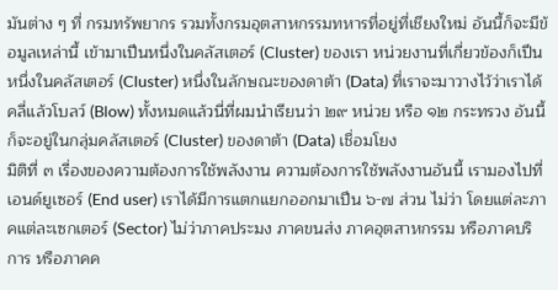มันต่าง ๆ ที่ กรมทรัพยากร รวมทั้งกรมอุตสาหกรรมทหารที่อยู่ที่เชียงใหม่ อันนี้ก็จะมีข้อมูลเหล่านี้ เข้ามาเปึนหนึ่งในคลัสเตอร์ (Cluster) ของเรา หน่วยงานที่เกี่ยวข้องก็เปึนหนึ่งในคลัสเตอร์ (Cluster) หนึ่งในลักษณะของดาต้า (Data) ที่เราจะมาวางไว้ว่าเราได้คลี่แล้วโบลว์ (Blow) ทั้งหมดแล้วนี่ที่ผมนำเรียนว่า ๒๙ หน่วย หรือ ๑๒ กระทรวง อันนี้ก็จะอยู่ในกลุ่มคลัสเตอร์ (Cluster) ของดาต้า (Data) เชื่อมโยง
มิติที่ ๓ เรื่องของความต้องการใช้พลังงาน ความต้องการใช้พลังงานอันนี้ เรามองไปที่เอนด์ยูเซอร์ (End user) เราได้มีการแตกแยกออกมาเปึน ๖-๗ ส่วน ไม่ว่า โดยแต่ละภาคแต่ละเซกเตอร์ (Sector) ไม่ว่าภาคประมง ภาคขนส่ง ภาคอุตสาหกรรม หรือภาคบริการ หรือภาคค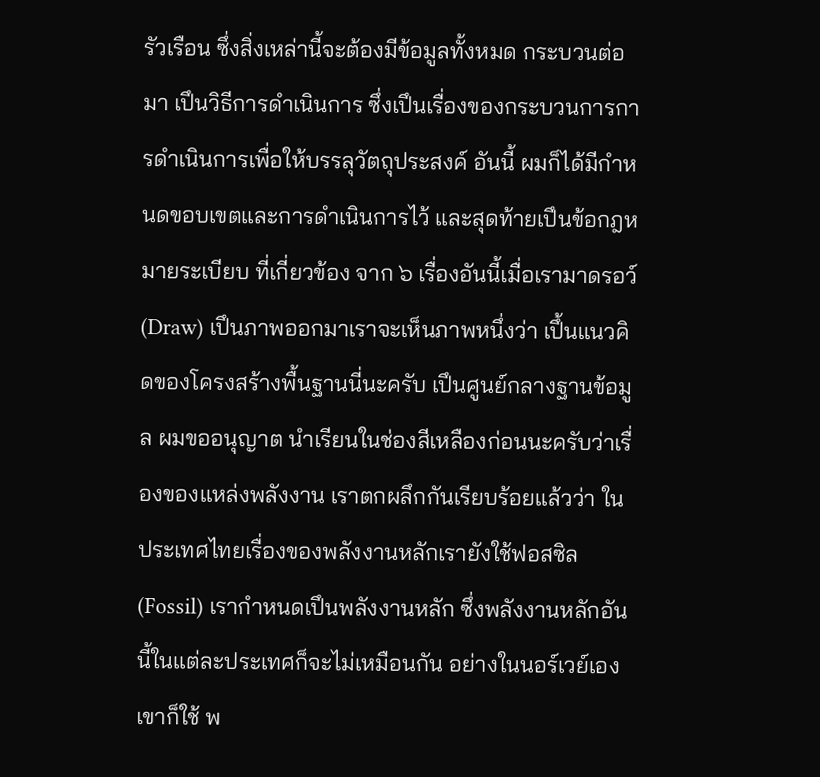รัวเรือน ซึ่งสิ่งเหล่านี้จะต้องมีข้อมูลทั้งหมด กระบวนต่อมา เปึนวิธีการดำเนินการ ซึ่งเปึนเรื่องของกระบวนการการดำเนินการเพื่อให้บรรลุวัตถุประสงค์ อันนี้ ผมก็ได้มีกำหนดขอบเขตและการดำเนินการไว้ และสุดท้ายเปึนข้อกฎหมายระเบียบ ที่เกี่ยวข้อง จาก ๖ เรื่องอันนี้เมื่อเรามาดรอว์ (Draw) เปึนภาพออกมาเราจะเห็นภาพหนึ่งว่า เปึ้นแนวคิดของโครงสร้างพื้นฐานนี่นะครับ เปึนศูนย์กลางฐานข้อมูล ผมขออนุญาต นำเรียนในช่องสีเหลืองก่อนนะครับว่าเรื่องของแหล่งพลังงาน เราตกผลึกกันเรียบร้อยแล้วว่า ในประเทศไทยเรื่องของพลังงานหลักเรายังใช้ฟอสซิล (Fossil) เรากำหนดเปึนพลังงานหลัก ซึ่งพลังงานหลักอันนี้ในแต่ละประเทศก็จะไม่เหมือนกัน อย่างในนอร์เวย์เองเขาก็ใช้ พ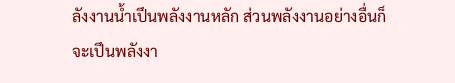ลังงานน้ำเปึนพลังงานหลัก ส่วนพลังงานอย่างอื่นก็จะเปึนพลังงา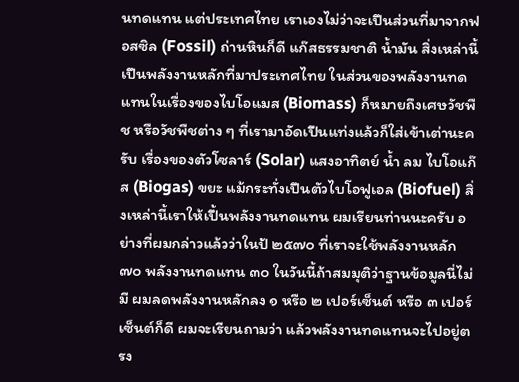นทดแทน แต่ประเทศไทย เราเองไม่ว่าจะเปึนส่วนที่มาจากฟอสซิล (Fossil) ถ่านหินก็ดี แก๊สธรรมชาติ น้ำมัน สิ่งเหล่านี้เปึนพลังงานหลักที่มาประเทศไทย ในส่วนของพลังงานทดแทนในเรื่องของไบโอแมส (Biomass) ก็หมายถึงเศษวัชพืช หรือวัชพืชต่าง ๆ ที่เรามาอัดเปึนแท่งแล้วก็ใส่เข้าเต่านะครับ เรื่องของตัวโซลาร์ (Solar) แสงอาทิตย์ น้ำ ลม ไบโอแก๊ส (Biogas) ขยะ แม้กระทั่งเปึนตัวไบโอฟูเอล (Biofuel) สิ่งเหล่านี้เราให้เปึ้นพลังงานทดแทน ผมเรียนท่านนะครับ อย่างที่ผมกล่าวแล้วว่าในป้ ๒๕๗๐ ที่เราจะใช้พลังงานหลัก ๗๐ พลังงานทดแทน ๓๐ ในวันนี้ถ้าสมมุติว่าฐานข้อมูลนี่ไม่มี ผมลดพลังงานหลักลง ๑ หรือ ๒ เปอร์เซ็นต์ หรือ ๓ เปอร์เซ็นต์ก็ดี ผมจะเรียนถามว่า แล้วพลังงานทดแทนจะไปอยู่ตรง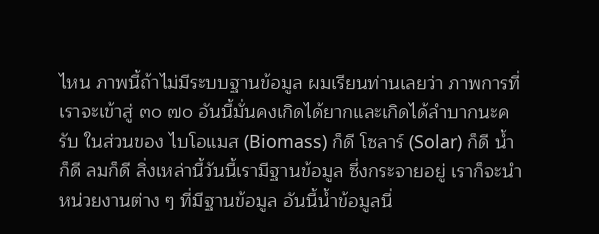ไหน ภาพนี้ถ้าไม่มีระบบฐานข้อมูล ผมเรียนท่านเลยว่า ภาพการที่เราจะเข้าสู่ ๓๐ ๗๐ อันนี้มั่นคงเกิดได้ยากและเกิดได้ลำบากนะครับ ในส่วนของ ไบโอแมส (Biomass) ก็ดี โซลาร์ (Solar) ก็ดี น้ำก็ดี ลมก็ดี สิ่งเหล่านี้วันนี้เรามีฐานข้อมูล ซึ่งกระจายอยู่ เราก็จะนำหน่วยงานต่าง ๆ ที่มีฐานข้อมูล อันนี้น้ำข้อมูลนี่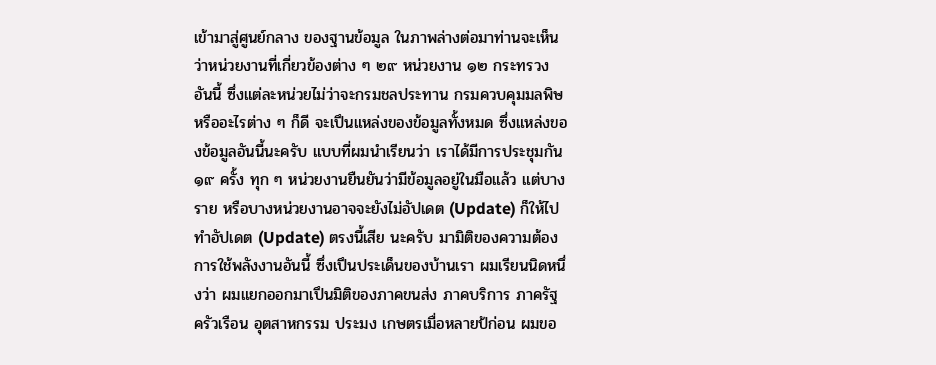เข้ามาสู่ศูนย์กลาง ของฐานข้อมูล ในภาพล่างต่อมาท่านจะเห็นว่าหน่วยงานที่เกี่ยวข้องต่าง ๆ ๒๙ หน่วยงาน ๑๒ กระทรวง อันนี้ ซึ่งแต่ละหน่วยไม่ว่าจะกรมชลประทาน กรมควบคุมมลพิษหรืออะไรต่าง ๆ ก็ดี จะเปึนแหล่งของข้อมูลทั้งหมด ซึ่งแหล่งของข้อมูลอันนี้นะครับ แบบที่ผมนำเรียนว่า เราได้มีการประชุมกัน ๑๙ ครั้ง ทุก ๆ หน่วยงานยืนยันว่ามีข้อมูลอยู่ในมือแล้ว แต่บางราย หรือบางหน่วยงานอาจจะยังไม่อัปเดต (Update) ก็ให้ไปทำอัปเดต (Update) ตรงนี้เสีย นะครับ มามิติของความต้องการใช้พลังงานอันนี้ ซึ่งเปึนประเด็นของบ้านเรา ผมเรียนนิดหนึ่งว่า ผมแยกออกมาเปึนมิติของภาคขนส่ง ภาคบริการ ภาครัฐ ครัวเรือน อุตสาหกรรม ประมง เกษตรเมื่อหลายป้ก่อน ผมขอ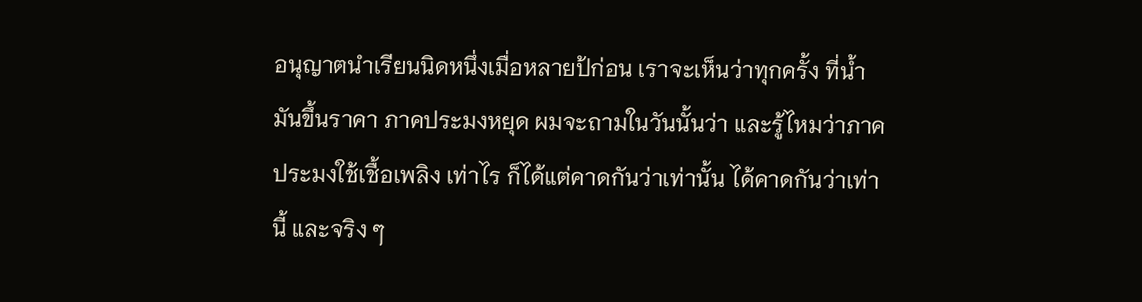อนุญาตนำเรียนนิดหนึ่งเมื่อหลายป้ก่อน เราจะเห็นว่าทุกครั้ง ที่น้ำมันขึ้นราคา ภาคประมงหยุด ผมจะถามในวันนั้นว่า และรู้ไหมว่าภาคประมงใช้เชื้อเพลิง เท่าไร ก็ได้แต่คาดกันว่าเท่านั้น ได้คาดกันว่าเท่านี้ และจริง ๆ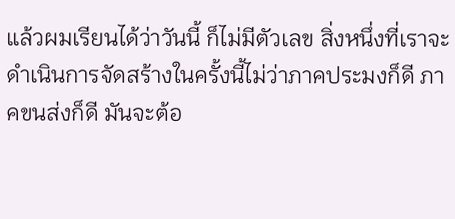แล้วผมเรียนได้ว่าวันนี้ ก็ไม่มีตัวเลข สิ่งหนึ่งที่เราจะดำเนินการจัดสร้างในครั้งนี้ไม่ว่าภาคประมงก็ดี ภาคขนส่งก็ดี มันจะต้อ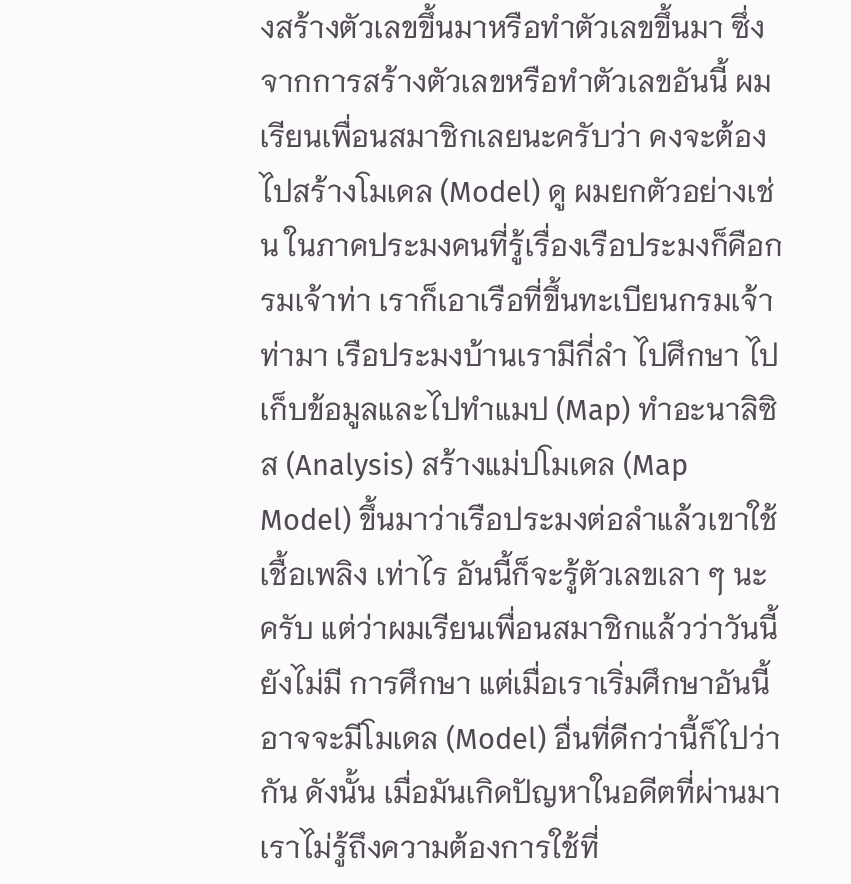งสร้างตัวเลขขึ้นมาหรือทำตัวเลขขึ้นมา ซึ่งจากการสร้างตัวเลขหรือทำตัวเลขอันนี้ ผมเรียนเพื่อนสมาชิกเลยนะครับว่า คงจะต้องไปสร้างโมเดล (Model) ดู ผมยกตัวอย่างเช่น ในภาคประมงคนที่รู้เรื่องเรือประมงก็คือกรมเจ้าท่า เราก็เอาเรือที่ขึ้นทะเบียนกรมเจ้าท่ามา เรือประมงบ้านเรามีกี่ลำ ไปศึกษา ไปเก็บข้อมูลและไปทำแมป (Map) ทำอะนาลิซิส (Analysis) สร้างแม่ปโมเดล (Map Model) ขึ้นมาว่าเรือประมงต่อลำแล้วเขาใช้เชื้อเพลิง เท่าไร อันนี้ก็จะรู้ตัวเลขเลา ๆ นะครับ แต่ว่าผมเรียนเพื่อนสมาชิกแล้วว่าวันนี้ยังไม่มี การศึกษา แต่เมื่อเราเริ่มศึกษาอันนี้อาจจะมีโมเดล (Model) อื่นที่ดีกว่านี้ก็ไปว่ากัน ดังนั้น เมื่อมันเกิดปัญหาในอดีตที่ผ่านมาเราไม่รู้ถึงความต้องการใช้ที่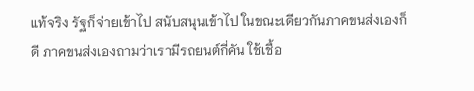แท้จริง รัฐก็จ่ายเข้าไป สนับสนุนเข้าไป ในขณะเดียวกันภาคขนส่งเองก็ดี ภาคขนส่งเองถามว่าเรามีรถยนต์กี่คัน ใช้เชื้อ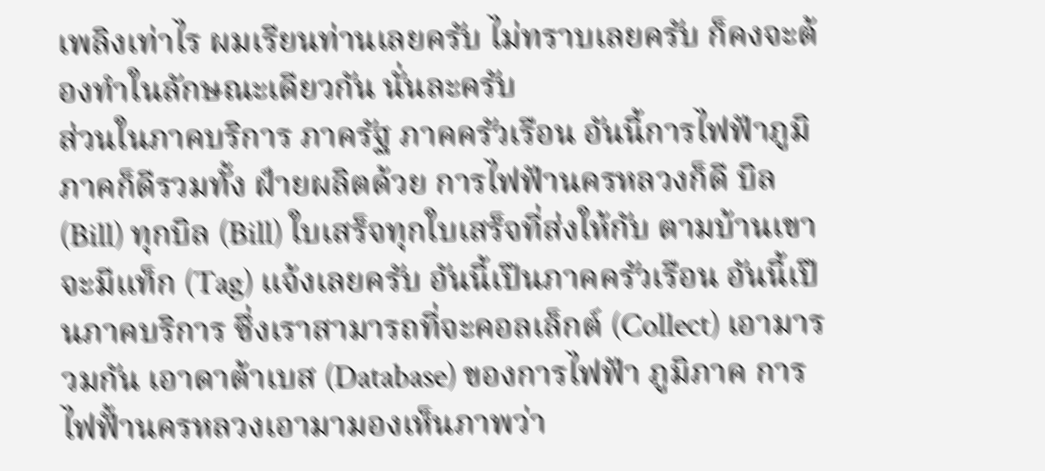เพลิงเท่าไร ผมเรียนท่านเลยครับ ไม่ทราบเลยครับ ก็คงจะต้องทำในลักษณะเดียวกัน นั่นละครับ
ส่วนในภาคบริการ ภาครัฐ ภาคครัวเรือน อันนี้การไฟฟัาภูมิภาคก็ดีรวมทั้ง ฝ์ายผลิตด้วย การไฟฟัานครหลวงก็ดี บิล (Bill) ทุกบิล (Bill) ใบเสร็จทุกใบเสร็จที่ส่งให้กับ ตามบ้านเขาจะมีแท็ก (Tag) แจ้งเลยครับ อันนี้เปึนภาคครัวเรือน อันนี้เปึนภาคบริการ ซึ่งเราสามารถที่จะคอลเล็กต์ (Collect) เอามารวมกัน เอาดาต้าเบส (Database) ของการไฟฟัา ภูมิภาค การไฟฟั้านครหลวงเอามามองเห็นภาพว่า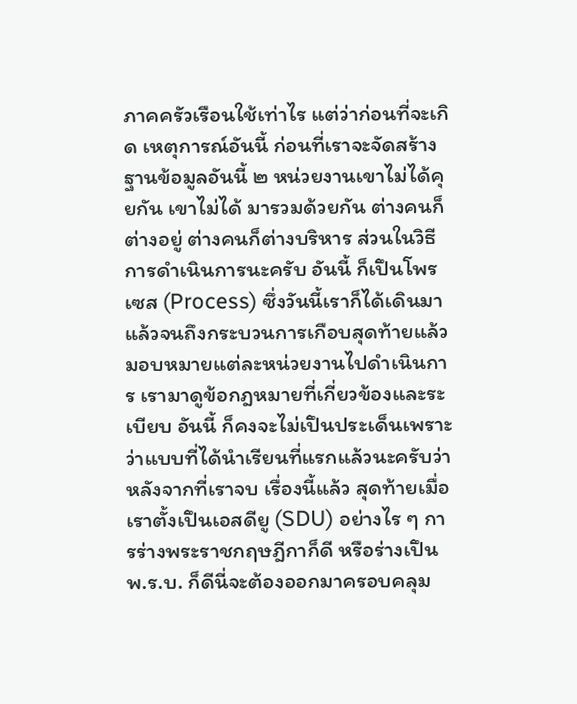ภาคครัวเรือนใช้เท่าไร แต่ว่าก่อนที่จะเกิด เหตุการณ์อันนี้ ก่อนที่เราจะจัดสร้างฐานข้อมูลอันนี้ ๒ หน่วยงานเขาไม่ได้คุยกัน เขาไม่ได้ มารวมด้วยกัน ต่างคนก็ต่างอยู่ ต่างคนก็ต่างบริหาร ส่วนในวิธีการดําเนินการนะครับ อันนี้ ก็เปึนโพรเซส (Process) ซึ่งวันนี้เราก็ได้เดินมาแล้วจนถึงกระบวนการเกือบสุดท้ายแล้ว มอบหมายแต่ละหน่วยงานไปดำเนินการ เรามาดูข้อกฎหมายที่เกี่ยวข้องและระเบียบ อันนี้ ก็คงจะไม่เปึนประเด็นเพราะว่าแบบที่ได้นําเรียนที่แรกแล้วนะครับว่า หลังจากที่เราจบ เรื่องนี้แล้ว สุดท้ายเมื่อเราตั้งเปึนเอสดียู (SDU) อย่างไร ๆ การร่างพระราชกฤษฎีกาก็ดี หรือร่างเปึน พ.ร.บ. ก็ดีนี่จะต้องออกมาครอบคลุม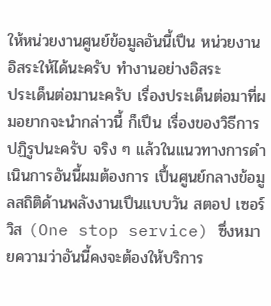ให้หน่วยงานศูนย์ข้อมูลอันนี้เปึน หน่วยงานอิสระให้ได้นะครับ ทำงานอย่างอิสระ
ประเด็นต่อมานะครับ เรื่องประเด็นต่อมาที่ผมอยากจะนํากล่าวนี้ ก็เปึน เรื่องของวิธีการปฏิรูปนะครับ จริง ๆ แล้วในแนวทางการดําเนินการอันนี้ผมต้องการ เปึ้นศูนย์กลางข้อมูลสถิติด้านพลังงานเปึนแบบวัน สตอป เซอร์วิส (One stop service) ซึ่งหมายความว่าอันนี้คงจะต้องให้บริการ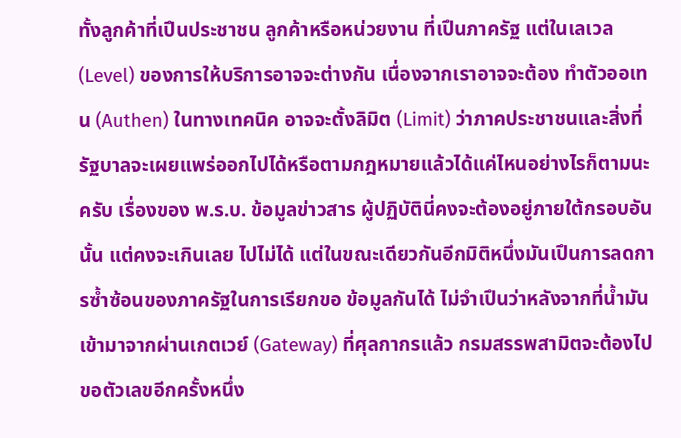ทั้งลูกค้าที่เปึนประชาชน ลูกค้าหรือหน่วยงาน ที่เปึนภาครัฐ แต่ในเลเวล (Level) ของการให้บริการอาจจะต่างกัน เนื่องจากเราอาจจะต้อง ทำตัวออเทน (Authen) ในทางเทคนิค อาจจะตั้งลิมิต (Limit) ว่าภาคประชาชนและสิ่งที่ รัฐบาลจะเผยแพร่ออกไปได้หรือตามกฎหมายแล้วได้แค่ไหนอย่างไรก็ตามนะครับ เรื่องของ พ.ร.บ. ข้อมูลข่าวสาร ผู้ปฏิบัตินี่คงจะต้องอยู่ภายใต้กรอบอันนั้น แต่คงจะเกินเลย ไปไม่ได้ แต่ในขณะเดียวกันอีกมิติหนึ่งมันเปึนการลดการซ้ำซ้อนของภาครัฐในการเรียกขอ ข้อมูลกันได้ ไม่จำเปึนว่าหลังจากที่น้ำมันเข้ามาจากผ่านเกตเวย์ (Gateway) ที่ศุลกากรแล้ว กรมสรรพสามิตจะต้องไปขอตัวเลขอีกครั้งหนึ่ง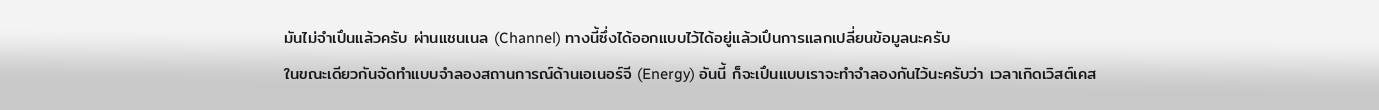มันไม่จำเปึนแล้วครับ ผ่านแชนเนล (Channel) ทางนี้ซึ่งได้ออกแบบไว้ได้อยู่แล้วเปึนการแลกเปลี่ยนข้อมูลนะครับ
ในขณะเดียวกันจัดทำแบบจำลองสถานการณ์ด้านเอเนอร์จี (Energy) อันนี้ ก็จะเปึนแบบเราจะทําจําลองกันไว้นะครับว่า เวลาเกิดเวิสต์เคส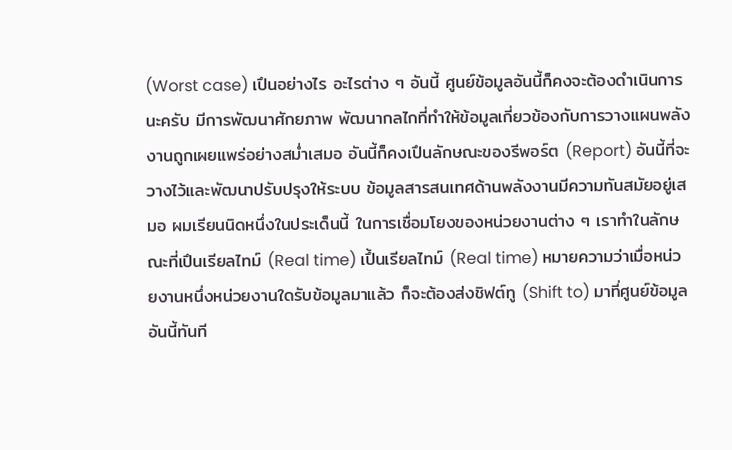(Worst case) เปึนอย่างไร อะไรต่าง ๆ อันนี้ ศูนย์ข้อมูลอันนี้ก็คงจะต้องดำเนินการนะครับ มีการพัฒนาศักยภาพ พัฒนากลไกที่ทำให้ข้อมูลเกี่ยวข้องกับการวางแผนพลังงานถูกเผยแพร่อย่างสม่ำเสมอ อันนี้ก็คงเปึนลักษณะของรีพอร์ต (Report) อันนี้ที่จะวางไว้และพัฒนาปรับปรุงให้ระบบ ข้อมูลสารสนเทศด้านพลังงานมีความทันสมัยอยู่เสมอ ผมเรียนนิดหนึ่งในประเด็นนี้ ในการเชื่อมโยงของหน่วยงานต่าง ๆ เราทำในลักษณะที่เปึนเรียลไทม์ (Real time) เปึ้นเรียลไทม์ (Real time) หมายความว่าเมื่อหน่วยงานหนึ่งหน่วยงานใดรับข้อมูลมาแล้ว ก็จะต้องส่งชิฟต์ทู (Shift to) มาที่ศูนย์ข้อมูลอันนี้ทันที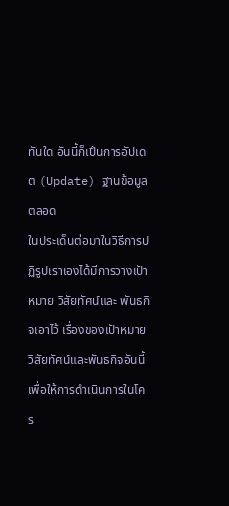ทันใด อันนี้ก็เปึนการอัปเดต (Update) ฐานข้อมูลตลอด
ในประเด็นต่อมาในวิธีการปฏิรูปเราเองได้มีการวางเปัาหมาย วิสัยทัศน์และ พันธกิจเอาไว้ เรื่องของเปัาหมาย วิสัยทัศน์และพันธกิจอันนี้เพื่อให้การดำเนินการในโคร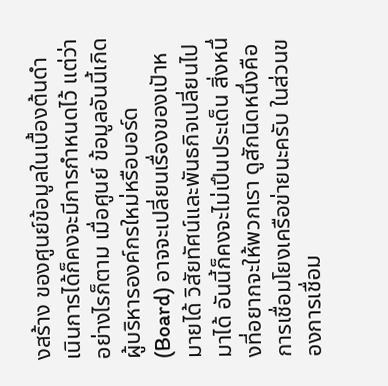งสร้าง ของศูนย์ข้อมูลในเบื้องต้นดำเนินการได้ก็คงจะมีการกำหนดไว้ แต่ว่าอย่างไรก็ตาม เมื่อศูนย์ ข้อมูลอันนี้เกิด ผู้บริหารองค์กรใหม่หรือบอร์ด (Board) อาจจะเปลี่ยนเรื่องของเปัาหมายได้ วิสัยทัศน์และพันธกิจเปลี่ยนไปมาได้ อันนี้ก็คงจะไม่เปึนประเด็น สิ่งหนึ่งที่อยากจะให้พวกเรา ดูสักนิดหนึ่งคือการเชื่อมโยงเครือข่ายนะครับ ในส่วนของการเชื่อม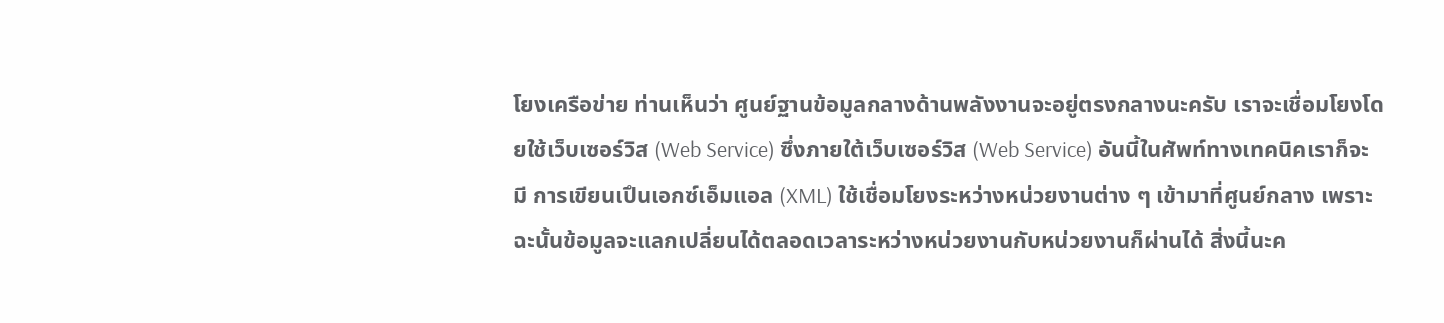โยงเครือข่าย ท่านเห็นว่า ศูนย์ฐานข้อมูลกลางด้านพลังงานจะอยู่ตรงกลางนะครับ เราจะเชื่อมโยงโดยใช้เว็บเซอร์วิส (Web Service) ซึ่งภายใต้เว็บเซอร์วิส (Web Service) อันนี้ในศัพท์ทางเทคนิคเราก็จะมี การเขียนเปึนเอกซ์เอ็มแอล (XML) ใช้เชื่อมโยงระหว่างหน่วยงานต่าง ๆ เข้ามาที่ศูนย์กลาง เพราะฉะนั้นข้อมูลจะแลกเปลี่ยนได้ตลอดเวลาระหว่างหน่วยงานกับหน่วยงานก็ผ่านได้ สิ่งนี้นะค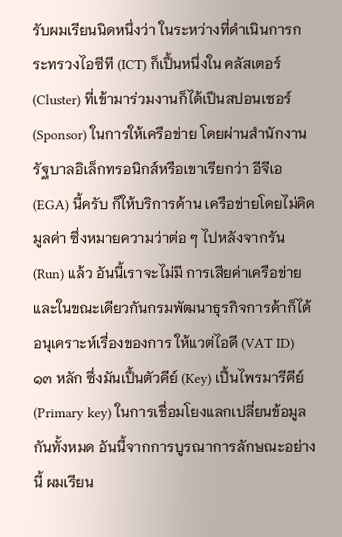รับผมเรียนนิดหนึ่งว่า ในระหว่างที่ดำเนินการกระทรวงไอซีที (ICT) ก็เปึ้นหนึ่งใน คลัสเตอร์ (Cluster) ที่เข้ามาร่วมงานก็ได้เปึนสปอนเซอร์ (Sponsor) ในการให้เครือข่าย โดยผ่านสำนักงานรัฐบาลอิเล็กทรอนิกส์หรือเขาเรียกว่า อีจีเอ (EGA) นี้ครับ ก็ให้บริการด้าน เครือข่ายโดยไม่คิดมูลค่า ซึ่งหมายความว่าต่อ ๆ ไปหลังจากรัน (Run) แล้ว อันนี้เราจะไม่มี การเสียค่าเครือข่าย และในขณะเดียวกันกรมพัฒนาธุรกิจการค้าก็ได้อนุเคราะห์เรื่องของการ ให้แวต่ไอดี (VAT ID) ๑๓ หลัก ซึ่งมันเปึ้นตัวคีย์ (Key) เปึ้นไพรมารีคีย์ (Primary key) ในการเชื่อมโยงแลกเปลี่ยนข้อมูลกันทั้งหมด อันนี้จากการบูรณาการลักษณะอย่างนี้ ผมเรียน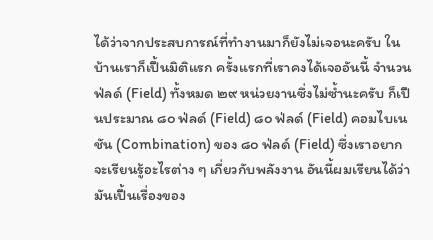ได้ว่าจากประสบการณ์ที่ทำงานมาก็ยังไม่เจอนะครับ ในบ้านเราก็เปึ้นมิติแรก ครั้งแรกที่เราคงได้เจออันนี้ จำนวนฟ่ลด์ (Field) ทั้งหมด ๒๙ หน่วยงานซึ่งไม่ซ้ำนะครับ ก็เปึนประมาณ ๘๐ ฟ่ลด์ (Field) ๘๐ ฟ่ลด์ (Field) คอมไบเนชัน (Combination) ของ ๘๐ ฟ่ลด์ (Field) ซึ่งเราอยากจะเรียนรู้อะไรต่าง ๆ เกี่ยวกับพลังงาน อันนี้ผมเรียนได้ว่า มันเปึ้นเรื่องของ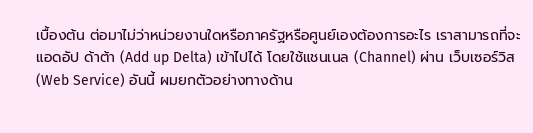เบื้องต้น ต่อมาไม่ว่าหน่วยงานใดหรือภาครัฐหรือศูนย์เองต้องการอะไร เราสามารถที่จะแอดอัป ด้าต้า (Add up Delta) เข้าไปได้ โดยใช้แชนเนล (Channel) ผ่าน เว็บเซอร์วิส (Web Service) อันนี้ ผมยกตัวอย่างทางด้าน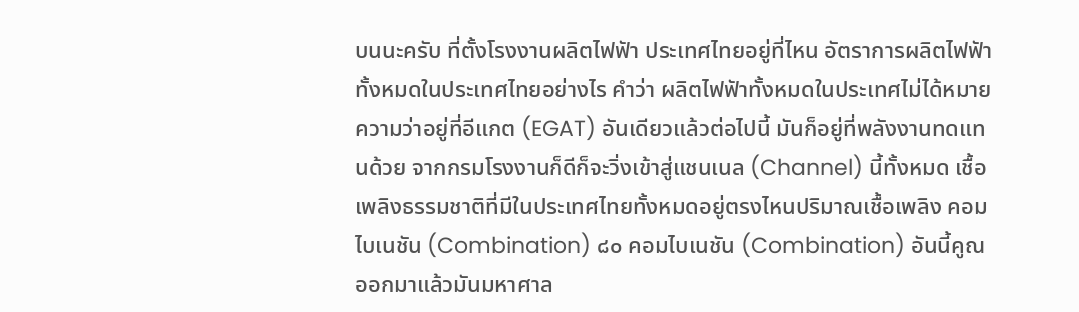บนนะครับ ที่ตั้งโรงงานผลิตไฟฟัา ประเทศไทยอยู่ที่ไหน อัตราการผลิตไฟฟัาทั้งหมดในประเทศไทยอย่างไร คําว่า ผลิตไฟฟัาทั้งหมดในประเทศไม่ได้หมายความว่าอยู่ที่อีแกต (EGAT) อันเดียวแล้วต่อไปนี้ มันก็อยู่ที่พลังงานทดแทนด้วย จากกรมโรงงานก็ดีก็จะวิ่งเข้าสู่แชนเนล (Channel) นี้ทั้งหมด เชื้อเพลิงธรรมชาติที่มีในประเทศไทยทั้งหมดอยู่ตรงไหนปริมาณเชื้อเพลิง คอมไบเนชัน (Combination) ๘๐ คอมไบเนชัน (Combination) อันนี้คูณออกมาแล้วมันมหาศาล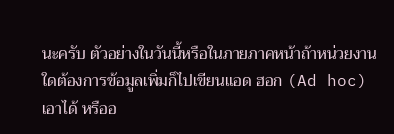นะครับ ตัวอย่างในวันนี้หรือในภายภาคหน้าถ้าหน่วยงานใดต้องการข้อมูลเพิ่มก็ไปเขียนแอด ฮอก (Ad hoc) เอาได้ หรืออ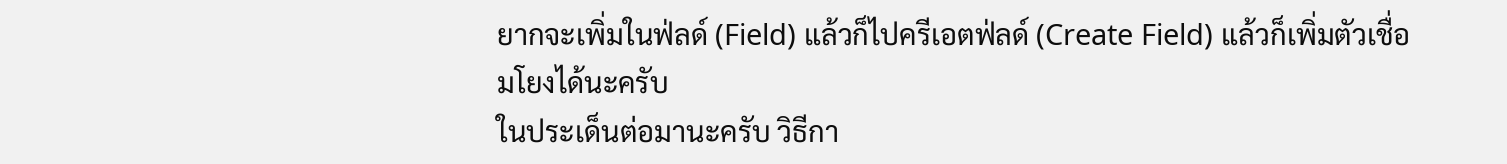ยากจะเพิ่มในฟ่ลด์ (Field) แล้วก็ไปครีเอตฟ่ลด์ (Create Field) แล้วก็เพิ่มตัวเชื่อมโยงได้นะครับ
ในประเด็นต่อมานะครับ วิธีกา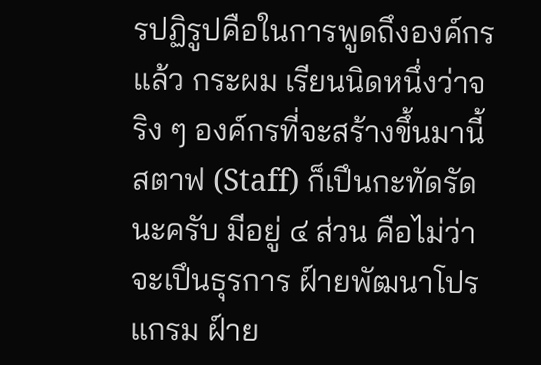รปฏิรูปคือในการพูดถึงองค์กรแล้ว กระผม เรียนนิดหนึ่งว่าจริง ๆ องค์กรที่จะสร้างขึ้นมานี้สตาฟ (Staff) ก็เปึนกะทัดรัดนะครับ มีอยู่ ๔ ส่วน คือไม่ว่าจะเปึนธุรการ ฝ์ายพัฒนาโปรแกรม ฝ์าย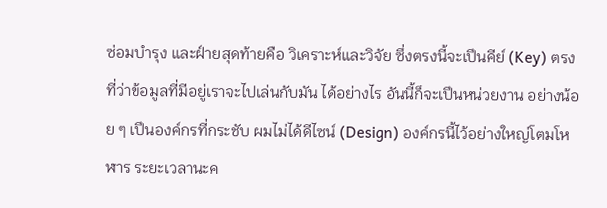ซ่อมบำรุง และฝ์ายสุดท้ายคือ วิเคราะห์และวิจัย ซึ่งตรงนี้จะเปึนคีย์ (Key) ตรงที่ว่าข้อมูลที่มีอยู่เราจะไปเล่นกับมัน ได้อย่างไร อันนี้ก็จะเปึนหน่วยงาน อย่างน้อย ๆ เปึนองค์กรที่กระชับ ผมไม่ได้ดีไซน์ (Design) องค์กรนี้ไว้อย่างใหญ่โตมโหฬาร ระยะเวลานะค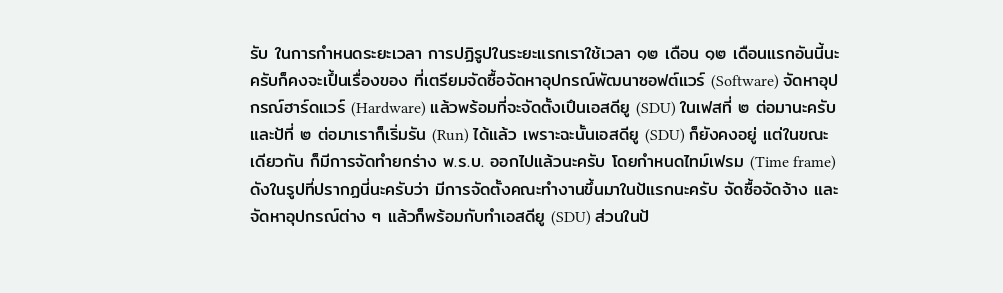รับ ในการกำหนดระยะเวลา การปฏิรูปในระยะแรกเราใช้เวลา ๑๒ เดือน ๑๒ เดือนแรกอันนี้นะครับก็คงจะเปึ้นเรื่องของ ที่เตรียมจัดซื้อจัดหาอุปกรณ์พัฒนาซอฟต์แวร์ (Software) จัดหาอุปกรณ์ฮาร์ดแวร์ (Hardware) แล้วพร้อมที่จะจัดตั้งเปึนเอสดียู (SDU) ในเฟสที่ ๒ ต่อมานะครับ และป้ที่ ๒ ต่อมาเราก็เริ่มรัน (Run) ได้แล้ว เพราะฉะนั้นเอสดียู (SDU) ก็ยังคงอยู่ แต่ในขณะเดียวกัน ก็มีการจัดทำยกร่าง พ.ร.บ. ออกไปแล้วนะครับ โดยกำหนดไทม์เฟรม (Time frame) ดังในรูปที่ปรากฏนี่นะครับว่า มีการจัดตั้งคณะทำงานขึ้นมาในป้แรกนะครับ จัดซื้อจัดจ้าง และจัดหาอุปกรณ์ต่าง ๆ แล้วก็พร้อมกับทำเอสดียู (SDU) ส่วนในป้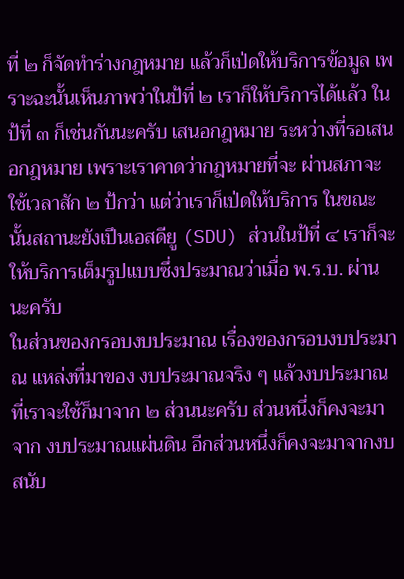ที่ ๒ ก็จัดทำร่างกฎหมาย แล้วก็เป่ดให้บริการข้อมูล เพราะฉะนั้นเห็นภาพว่าในป้ที่ ๒ เราก็ให้บริการได้แล้ว ในป้ที่ ๓ ก็เช่นกันนะครับ เสนอกฎหมาย ระหว่างที่รอเสนอกฎหมาย เพราะเราคาดว่ากฎหมายที่จะ ผ่านสภาจะใช้เวลาสัก ๒ ป้กว่า แต่ว่าเราก็เป่ดให้บริการ ในขณะนั้นสถานะยังเปึนเอสดียู (SDU) ส่วนในป้ที่ ๔ เราก็จะให้บริการเต็มรูปแบบซึ่งประมาณว่าเมื่อ พ.ร.บ. ผ่านนะครับ
ในส่วนของกรอบงบประมาณ เรื่องของกรอบงบประมาณ แหล่งที่มาของ งบประมาณจริง ๆ แล้วงบประมาณที่เราจะใช้ก็มาจาก ๒ ส่วนนะครับ ส่วนหนึ่งก็คงจะมาจาก งบประมาณแผ่นดิน อีกส่วนหนึ่งก็คงจะมาจากงบสนับ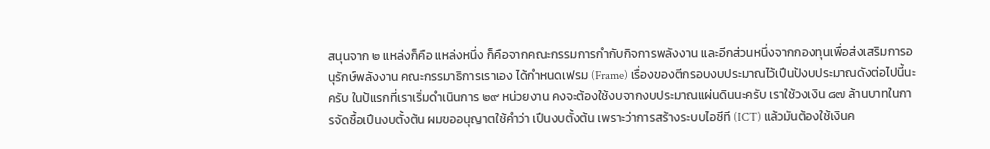สนุนจาก ๒ แหล่งก็คือ แหล่งหนึ่ง ก็คือจากคณะกรรมการกํากับกิจการพลังงาน และอีกส่วนหนึ่งจากกองทุนเพื่อส่งเสริมการอนุรักษ์พลังงาน คณะกรรมาธิการเราเอง ได้กําหนดเฟรม (Frame) เรื่องของตีกรอบงบประมาณไว้เปึนป้งบประมาณดังต่อไปนี้นะครับ ในป้แรกที่เราเริ่มดำเนินการ ๒๙ หน่วยงาน คงจะต้องใช้งบจากงบประมาณแผ่นดินนะครับ เราใช้วงเงิน ๘๗ ล้านบาทในการจัดซื้อเปึนงบตั้งต้น ผมขออนุญาตใช้คำว่า เปึนงบตั้งต้น เพราะว่าการสร้างระบบไอซีที (ICT) แล้วมันต้องใช้เงินค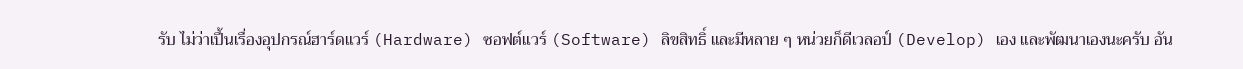รับ ไม่ว่าเปึ้นเรื่องอุปกรณ์ฮาร์ดแวร์ (Hardware) ซอฟต์แวร์ (Software) ลิขสิทธิ์ และมีหลาย ๆ หน่วยก็ดีเวลอป์ (Develop) เอง และพัฒนาเองนะครับ อัน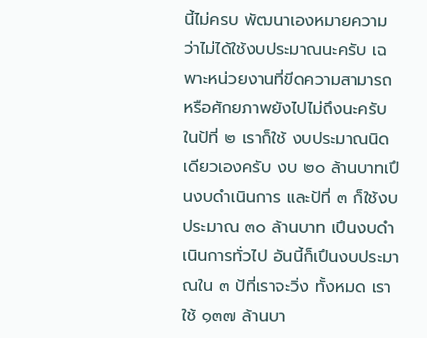นี้ไม่ครบ พัฒนาเองหมายความว่าไม่ได้ใช้งบประมาณนะครับ เฉพาะหน่วยงานที่ขีดความสามารถหรือศักยภาพยังไปไม่ถึงนะครับ ในป้ที่ ๒ เราก็ใช้ งบประมาณนิดเดียวเองครับ งบ ๒๐ ล้านบาทเปึนงบดำเนินการ และป้ที่ ๓ ก็ใช้งบประมาณ ๓๐ ล้านบาท เปึนงบดำเนินการทั่วไป อันนี้ก็เปึนงบประมาณใน ๓ ป้ที่เราจะวิ่ง ทั้งหมด เราใช้ ๑๓๗ ล้านบา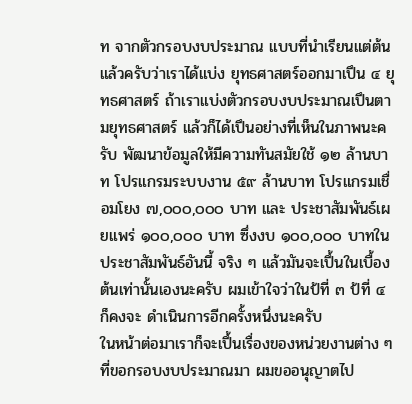ท จากตัวกรอบงบประมาณ แบบที่นำเรียนแต่ต้นแล้วครับว่าเราได้แบ่ง ยุทธศาสตร์ออกมาเปึน ๔ ยุทธศาสตร์ ถ้าเราแบ่งตัวกรอบงบประมาณเปึนตามยุทธศาสตร์ แล้วก็ได้เปึนอย่างที่เห็นในภาพนะครับ พัฒนาข้อมูลให้มีความทันสมัยใช้ ๑๒ ล้านบาท โปรแกรมระบบงาน ๕๙ ล้านบาท โปรแกรมเชื่อมโยง ๗,๐๐๐,๐๐๐ บาท และ ประชาสัมพันธ์เผยแพร่ ๑๐๐,๐๐๐ บาท ซึ่งงบ ๑๐๐,๐๐๐ บาทในประชาสัมพันธ์อันนี้ จริง ๆ แล้วมันจะเปึ้นในเบื้องต้นเท่านั้นเองนะครับ ผมเข้าใจว่าในป้ที่ ๓ ป้ที่ ๔ ก็คงจะ ดําเนินการอีกครั้งหนึ่งนะครับ
ในหน้าต่อมาเราก็จะเปึ้นเรื่องของหน่วยงานต่าง ๆ ที่ขอกรอบงบประมาณมา ผมขออนุญาตไป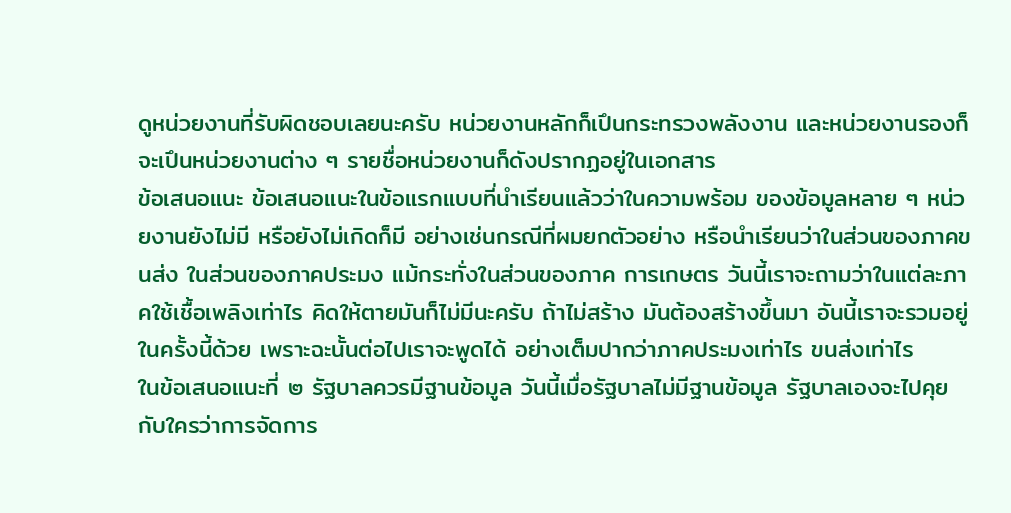ดูหน่วยงานที่รับผิดชอบเลยนะครับ หน่วยงานหลักก็เปึนกระทรวงพลังงาน และหน่วยงานรองก็จะเปึนหน่วยงานต่าง ๆ รายชื่อหน่วยงานก็ดังปรากฏอยู่ในเอกสาร
ข้อเสนอแนะ ข้อเสนอแนะในข้อแรกแบบที่นำเรียนแล้วว่าในความพร้อม ของข้อมูลหลาย ๆ หน่วยงานยังไม่มี หรือยังไม่เกิดก็มี อย่างเช่นกรณีที่ผมยกตัวอย่าง หรือนำเรียนว่าในส่วนของภาคขนส่ง ในส่วนของภาคประมง แม้กระทั่งในส่วนของภาค การเกษตร วันนี้เราจะถามว่าในแต่ละภาคใช้เชื้อเพลิงเท่าไร คิดให้ตายมันก็ไม่มีนะครับ ถ้าไม่สร้าง มันต้องสร้างขึ้นมา อันนี้เราจะรวมอยู่ในครั้งนี้ด้วย เพราะฉะนั้นต่อไปเราจะพูดได้ อย่างเต็มปากว่าภาคประมงเท่าไร ขนส่งเท่าไร
ในข้อเสนอแนะที่ ๒ รัฐบาลควรมีฐานข้อมูล วันนี้เมื่อรัฐบาลไม่มีฐานข้อมูล รัฐบาลเองจะไปคุยกับใครว่าการจัดการ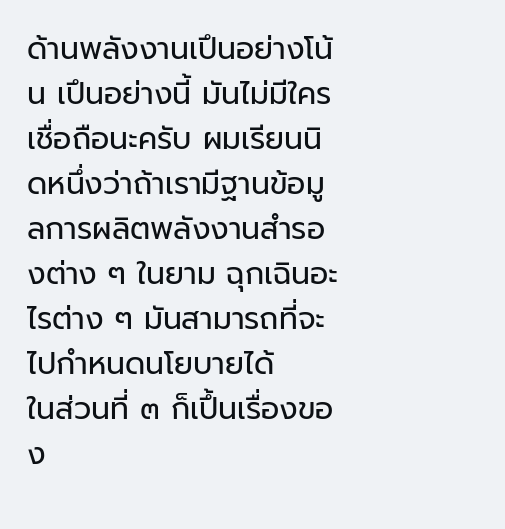ด้านพลังงานเปึนอย่างโน้น เปึนอย่างนี้ มันไม่มีใคร เชื่อถือนะครับ ผมเรียนนิดหนึ่งว่าถ้าเรามีฐานข้อมูลการผลิตพลังงานสำรองต่าง ๆ ในยาม ฉุกเฉินอะไรต่าง ๆ มันสามารถที่จะไปกำหนดนโยบายได้
ในส่วนที่ ๓ ก็เปึ้นเรื่องของ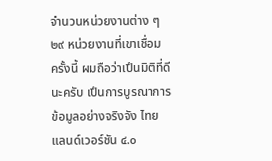จำนวนหน่วยงานต่าง ๆ ๒๙ หน่วยงานที่เขาเชื่อม ครั้งนี้ ผมถือว่าเปึนมิติที่ดีนะครับ เปึนการบูรณาการข้อมูลอย่างจริงจัง ไทยแลนด์เวอร์ชัน ๔.๐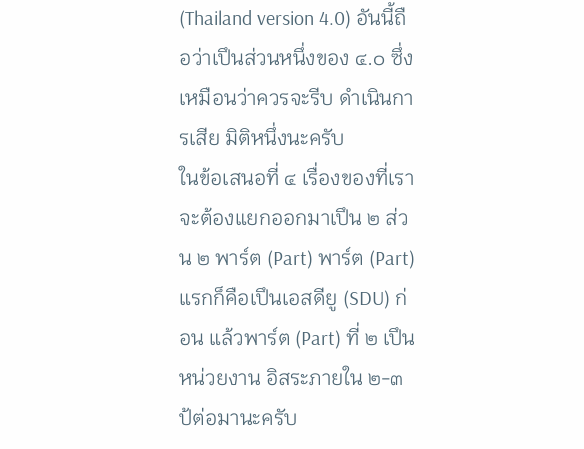(Thailand version 4.0) อันนี้ถือว่าเปึนส่วนหนึ่งของ ๔.๐ ซึ่งเหมือนว่าควรจะรีบ ดําเนินการเสีย มิติหนึ่งนะครับ
ในข้อเสนอที่ ๔ เรื่องของที่เราจะต้องแยกออกมาเปึน ๒ ส่วน ๒ พาร์ต (Part) พาร์ต (Part) แรกก็คือเปึนเอสดียู (SDU) ก่อน แล้วพาร์ต (Part) ที่ ๒ เปึนหน่วยงาน อิสระภายใน ๒-๓ ป้ต่อมานะครับ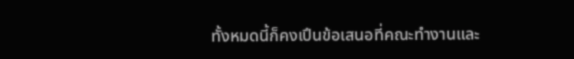ทั้งหมดนี้ก็คงเปึนข้อเสนอที่คณะทำงานและ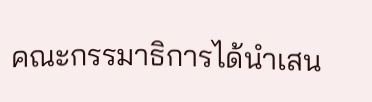คณะกรรมาธิการได้นำเสน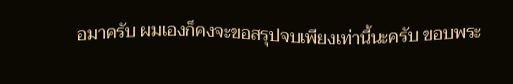อมาครับ ผมเองก็คงจะขอสรุปจบเพียงเท่านี้นะครับ ขอบพระ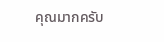คุณมากครับ